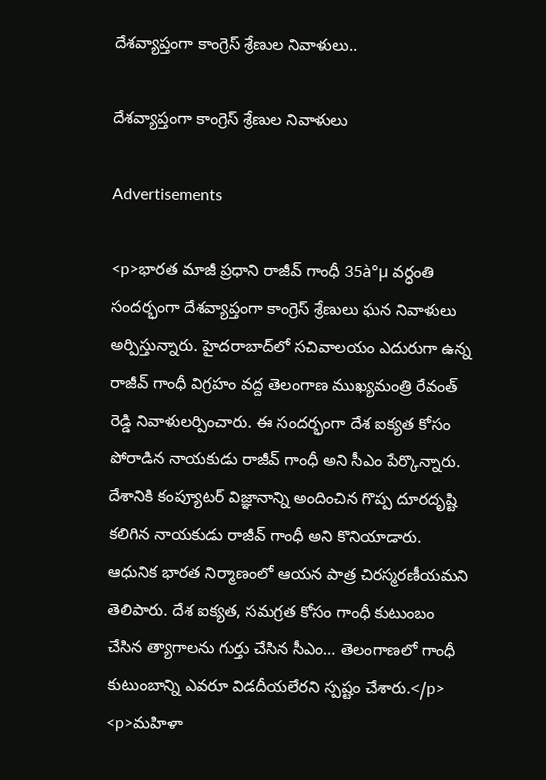దేశవ్యాప్తంగా కాంగ్రెస్ శ్రేణుల నివాళులు..

దేశవ్యాప్తంగా కాంగ్రెస్ శ్రేణుల నివాళులు

Advertisements

<p>భారత మాజీ ప్రధాని రాజీవ్ గాంధీ 35à°µ వర్ధంతి సందర్భంగా దేశవ్యాప్తంగా కాంగ్రెస్ శ్రేణులు ఘన నివాళులు అర్పిస్తున్నారు. హైదరాబాద్‌లో సచివాలయం ఎదురుగా ఉన్న రాజీవ్ గాంధీ విగ్రహం వద్ద తెలంగాణ ముఖ్యమంత్రి రేవంత్ రెడ్డి నివాళులర్పించారు. ఈ సందర్భంగా దేశ ఐక్యత కోసం పోరాడిన నాయకుడు రాజీవ్ గాంధీ అని సీఎం పేర్కొన్నారు. దేశానికి కంప్యూటర్ విజ్ఞానాన్ని అందించిన గొప్ప దూరదృష్టి కలిగిన నాయకుడు రాజీవ్ గాంధీ అని కొనియాడారు. ఆధునిక భారత నిర్మాణంలో ఆయన పాత్ర చిరస్మరణీయమని తెలిపారు. దేశ ఐక్యత, సమగ్రత కోసం గాంధీ కుటుంబం చేసిన త్యాగాలను గుర్తు చేసిన సీఎం… తెలంగాణలో గాంధీ కుటుంబాన్ని ఎవరూ విడదీయలేరని స్పష్టం చేశారు.</p>
<p>మహిళా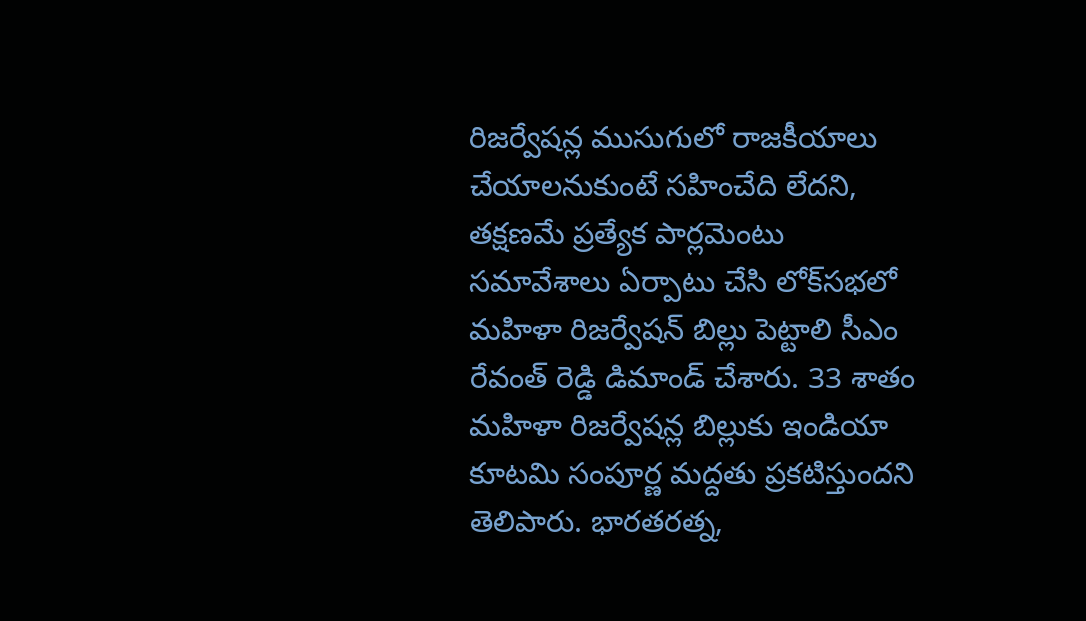రిజర్వేషన్ల ముసుగులో రాజకీయాలు చేయాలనుకుంటే సహించేది లేదని, తక్షణమే ప్రత్యేక పార్లమెంటు సమావేశాలు ఏర్పాటు చేసి లోక్‍సభలో మహిళా రిజర్వేషన్ బిల్లు పెట్టాలి సీఎం రేవంత్ రెడ్డి డిమాండ్ చేశారు. 33 శాతం మహిళా రిజర్వేషన్ల బిల్లుకు ఇండియా కూటమి సంపూర్ణ మద్దతు ప్రకటిస్తుందని తెలిపారు. భారతరత్న,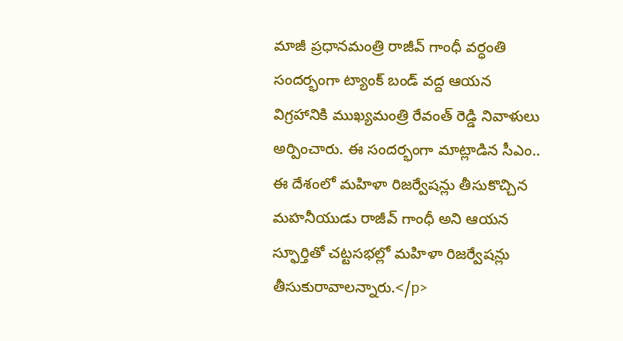మాజీ ప్రధానమంత్రి రాజీవ్ గాంధీ వర్ధంతి సందర్భంగా ట్యాంక్ బండ్ వద్ద ఆయన విగ్రహానికి ముఖ్యమంత్రి రేవంత్ రెడ్డి నివాళులు అర్పించారు. ఈ సందర్భంగా మాట్లాడిన సీఎం.. ఈ దేశంలో మహిళా రిజర్వేషన్లు తీసుకొచ్చిన మహనీయుడు రాజీవ్ గాంధీ అని ఆయన స్ఫూర్తితో చట్టసభల్లో మహిళా రిజర్వేషన్లు తీసుకురావాలన్నారు.</p>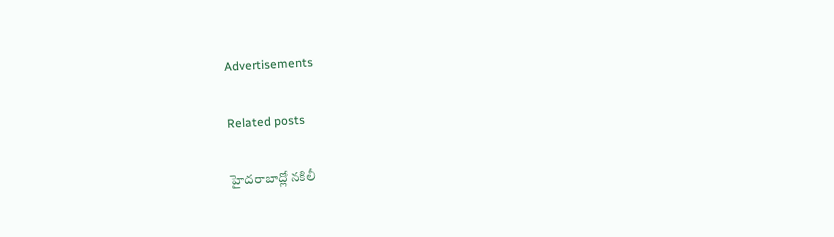Advertisements

Related posts

హైదరాబాద్లో నకిలీ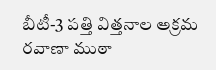బీటీ-3 పత్తి విత్తనాల అక్రమ రవాణా ముఠా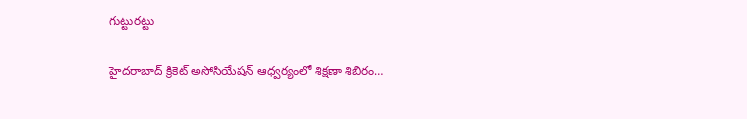గుట్టురట్టు

హైదరాబాద్ క్రికెట్ అసోసియేషన్ ఆధ్వర్యంలో శిక్షణా శిబిరం…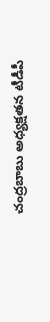చంద్రబాబు అధ్యక్షతన టీడీపీ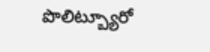పొలిట్బ్యూరో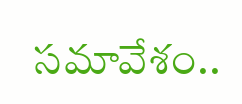సమావేశం..